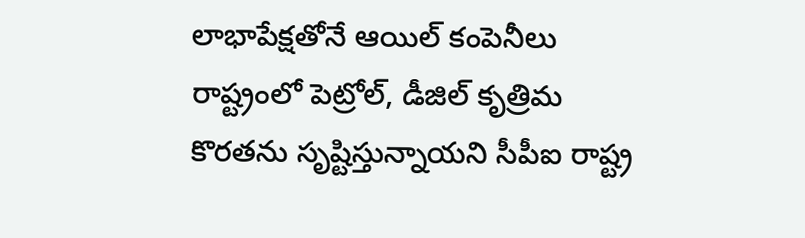లాభాపేక్షతోనే ఆయిల్ కంపెనీలు రాష్ట్రంలో పెట్రోల్, డీజిల్ కృత్రిమ కొరతను సృష్టిస్తున్నాయని సీపీఐ రాష్ట్ర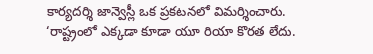కార్యదర్శి జాన్వెస్లీ ఒక ప్రకటనలో విమర్శించారు.
‘రాష్ట్రంలో ఎక్కడా కూడా యూ రియా కొరత లేదు.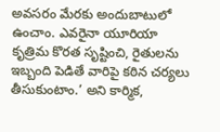అవసరం మేరకు అందుబాటులో ఉంచాం. ఎవరైనా యూరియా కృత్రిమ కొరత సృష్టించి, రైతులను ఇబ్బంది పెడితే వారిపై కఠిన చర్యలు తీసుకుంటాం.’ అని కార్మిక,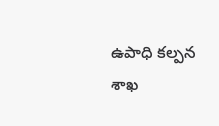ఉపాధి కల్పన శాఖ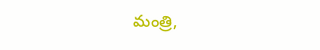మంత్రి,